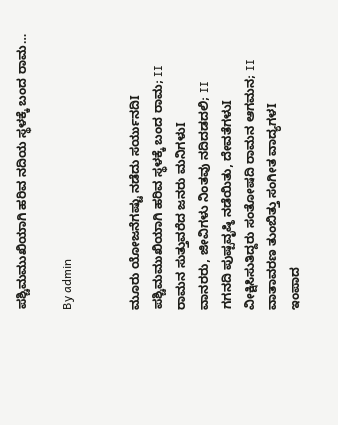ಪಶ್ಚಿಮಮುಖಿಯಾಗಿ ಹರಿವ ನದಿಯ ಸ್ಥಳಕ್ಕೆ ಬಂದ ರಾಮ…

By admin


ಮೂರು ಯೋಜನೆಗಷ್ಟು ನಡೆದು ಸರ್ಯುನದಿI
ಪಶ್ಚಿಮಮುಖಿಯಾಗಿ ಹರಿವ ಸ್ಥಳಕ್ಕೆ ಬಂದ ರಾಮ; II
ರಾಮನ ಸುತ್ತುವರೆದ ಜನರು ಮನಿಗಳುI
ವಾನರರು, ಜೀವಿಗಳು ನಿಂತವು ನದಿದಡದಲಿ; II
ಗಗನದಿ ಪುಷ್ಪವೃಷ್ಠಿ ನಡೆಯಿತು, ದೇವತೆಗಳುI
ವೀಕ್ಷಿಸಿಸುತಿದ್ದರು ಸಂತೋಷದಿ ರಾಮನ ಆಗಮನ; II
ವಾತಾವರಣ ತುಂಬಿತ್ತು ಸಂಗೀತ ವಾದ್ಯಗಳI
ಇಂಪಾದ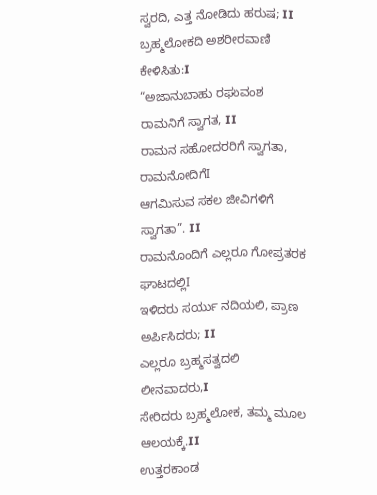ಸ್ವರದಿ, ಎತ್ತ ನೋಡಿದು ಹರುಷ; II
ಬ್ರಹ್ಮಲೋಕದಿ ಅಶರೀರವಾಣಿ ಕೇಳಿಸಿತು:I
“ಅಜಾನುಬಾಹು ರಘುವಂಶ ರಾಮನಿಗೆ ಸ್ವಾಗತ, II
ರಾಮನ ಸಹೋದರರಿಗೆ ಸ್ವಾಗತಾ, ರಾಮನೋದಿಗೆI
ಆಗಮಿಸುವ ಸಕಲ ಜೀವಿಗಳಿಗೆ ಸ್ವಾಗತಾ”. II
ರಾಮನೊಂದಿಗೆ ಎಲ್ಲರೂ ಗೋಪ್ರತರಕ ಘಾಟದಲ್ಲಿI
ಇಳಿದರು ಸರ್ಯು ನದಿಯಲಿ, ಪ್ರಾಣ ಅರ್ಪಿಸಿದರು; II
ಎಲ್ಲರೂ ಬ್ರಹ್ಮಸತ್ವದಲಿ ಲೀನವಾದರು,I
ಸೇರಿದರು ಬ್ರಹ್ಮಲೋಕ, ತಮ್ಮ ಮೂಲ ಆಲಯಕ್ಕೆ.II
ಉತ್ತರಕಾಂಡ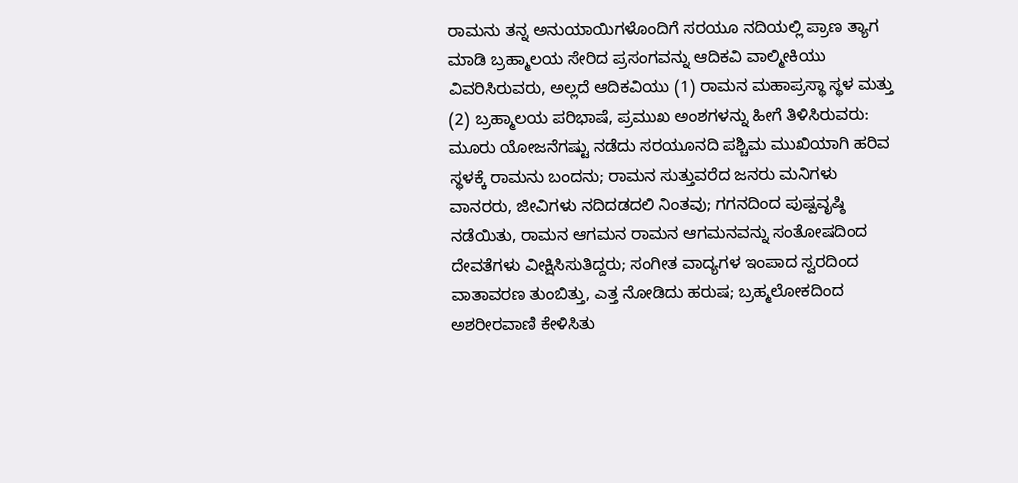ರಾಮನು ತನ್ನ ಅನುಯಾಯಿಗಳೊಂದಿಗೆ ಸರಯೂ ನದಿಯಲ್ಲಿ ಪ್ರಾಣ ತ್ಯಾಗ ಮಾಡಿ ಬ್ರಹ್ಮಾಲಯ ಸೇರಿದ ಪ್ರಸಂಗವನ್ನು ಆದಿಕವಿ ವಾಲ್ಮೀಕಿಯು ವಿವರಿಸಿರುವರು, ಅಲ್ಲದೆ ಆದಿಕವಿಯು (1) ರಾಮನ ಮಹಾಪ್ರಸ್ಥಾ ಸ್ಥಳ ಮತ್ತು (2) ಬ್ರಹ್ಮಾಲಯ ಪರಿಭಾಷೆ, ಪ್ರಮುಖ ಅಂಶಗಳನ್ನು ಹೀಗೆ ತಿಳಿಸಿರುವರು: ಮೂರು ಯೋಜನೆಗಷ್ಟು ನಡೆದು ಸರಯೂನದಿ ಪಶ್ಚಿಮ ಮುಖಿಯಾಗಿ ಹರಿವ ಸ್ಥಳಕ್ಕೆ ರಾಮನು ಬಂದನು; ರಾಮನ ಸುತ್ತುವರೆದ ಜನರು ಮನಿಗಳು ವಾನರರು, ಜೀವಿಗಳು ನದಿದಡದಲಿ ನಿಂತವು; ಗಗನದಿಂದ ಪುಷ್ಪವೃಷ್ಠಿ ನಡೆಯಿತು, ರಾಮನ ಆಗಮನ ರಾಮನ ಆಗಮನವನ್ನು ಸಂತೋಷದಿಂದ ದೇವತೆಗಳು ವೀಕ್ಷಿಸಿಸುತಿದ್ದರು; ಸಂಗೀತ ವಾದ್ಯಗಳ ಇಂಪಾದ ಸ್ವರದಿಂದ ವಾತಾವರಣ ತುಂಬಿತ್ತು, ಎತ್ತ ನೋಡಿದು ಹರುಷ; ಬ್ರಹ್ಮಲೋಕದಿಂದ ಅಶರೀರವಾಣಿ ಕೇಳಿಸಿತು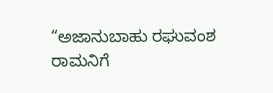“ಅಜಾನುಬಾಹು ರಘುವಂಶ ರಾಮನಿಗೆ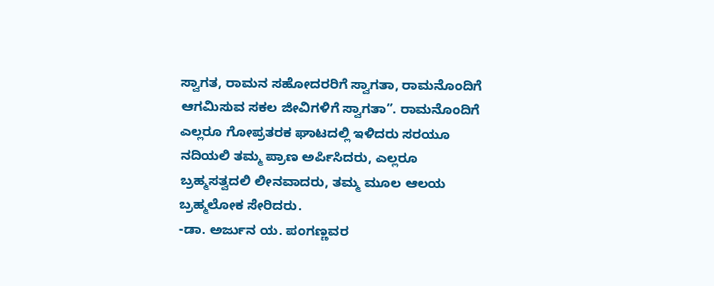ಸ್ವಾಗತ, ರಾಮನ ಸಹೋದರರಿಗೆ ಸ್ವಾಗತಾ, ರಾಮನೊಂದಿಗೆ ಆಗಮಿಸುವ ಸಕಲ ಜೀವಿಗಳಿಗೆ ಸ್ವಾಗತಾ”. ರಾಮನೊಂದಿಗೆ ಎಲ್ಲರೂ ಗೋಪ್ರತರಕ ಘಾಟದಲ್ಲಿ ಇಳಿದರು ಸರಯೂ ನದಿಯಲಿ ತಮ್ಮ ಪ್ರಾಣ ಅರ್ಪಿಸಿದರು, ಎಲ್ಲರೂ ಬ್ರಹ್ಮಸತ್ವದಲಿ ಲೀನವಾದರು, ತಮ್ಮ ಮೂಲ ಆಲಯ ಬ್ರಹ್ಮಲೋಕ ಸೇರಿದರು.
-ಡಾ. ಅರ್ಜುನ ಯ. ಪಂಗಣ್ಣವರ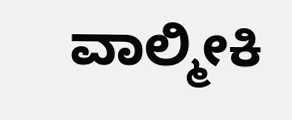ವಾಲ್ಮೀಕಿ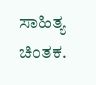ಸಾಹಿತ್ಯ ಚಿಂತಕ‌.